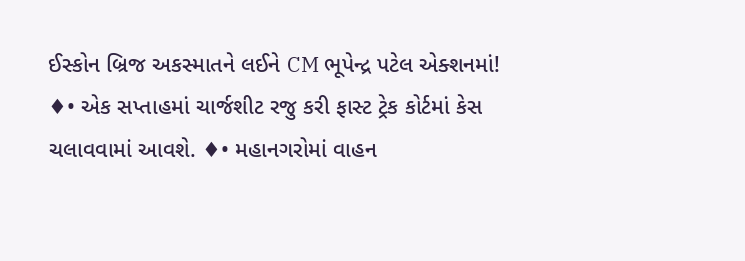ઈસ્કોન બ્રિજ અકસ્માતને લઈને CM ભૂપેન્દ્ર પટેલ એક્શનમાં!
♦• એક સપ્તાહમાં ચાર્જશીટ રજુ કરી ફાસ્ટ ટ્રેક કોર્ટમાં કેસ ચલાવવામાં આવશે. ♦• મહાનગરોમાં વાહન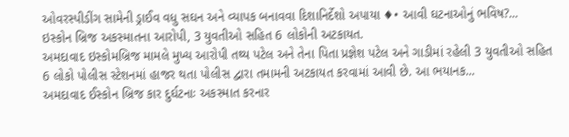ઓવરસ્પીડીંગ સામેની ડ્રાઈવ વધુ સઘન અને વ્યાપક બનાવવા દિશાનિર્દેશો અપાયા ♦• આવી ઘટનાઓનું ભવિષ?...
ઇસ્કોન બ્રિજ અકસ્માતના આરોપી, 3 યુવતીઓ સહિત 6 લોકોની અટકાયત.
અમદાવાદ ઇસ્કોમબ્રિજ મામલે મુખ્ય આરોપી તથ્ય પટેલ અને તેના પિતા પ્રજ્ઞેશ પટેલ અને ગાડીમાં રહેલી 3 યુવતીઓ સહિત 6 લોકો પોલીસ સ્ટેશનમાં હાજર થતા પોલીસ દ્વારા તમામની અટકાયત કરવામાં આવી છે. આ ભયાનક...
અમદાવાદ ઈસ્કોન બ્રિજ કાર દુર્ઘટનાઃ અકસ્માત કરનાર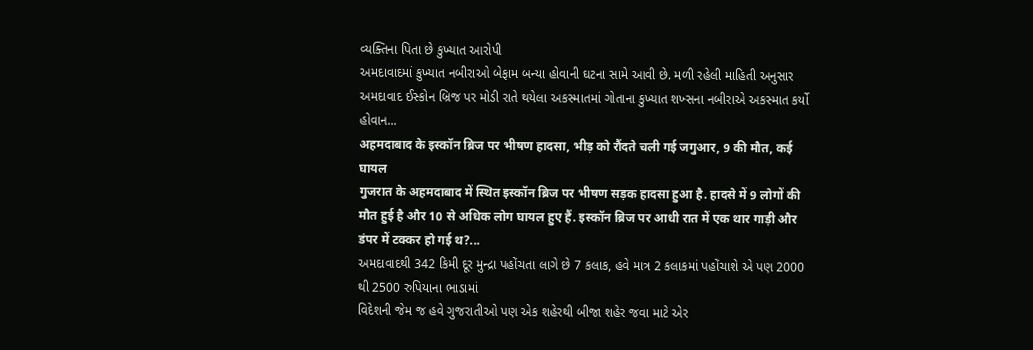વ્યક્તિના પિતા છે કુખ્યાત આરોપી
અમદાવાદમાં કુખ્યાત નબીરાઓ બેફામ બન્યા હોવાની ઘટના સામે આવી છે. મળી રહેલી માહિતી અનુસાર અમદાવાદ ઈસ્કોન બ્રિજ પર મોડી રાતે થયેલા અકસ્માતમાં ગોતાના કુખ્યાત શખ્સના નબીરાએ અકસ્માત કર્યો હોવાન...
अहमदाबाद के इस्कॉन ब्रिज पर भीषण हादसा, भीड़ को रौंदते चली गई जगुआर, 9 की मौत, कई घायल
गुजरात के अहमदाबाद में स्थित इस्कॉन ब्रिज पर भीषण सड़क हादसा हुआ है. हादसे में 9 लोगों की मौत हुई है और 10 से अधिक लोग घायल हुए हैं. इस्कॉन ब्रिज पर आधी रात में एक थार गाड़ी और डंपर में टक्कर हो गई थ?...
અમદાવાદથી 342 કિમી દૂર મુન્દ્રા પહોંચતા લાગે છે 7 કલાક, હવે માત્ર 2 કલાકમાં પહોંચાશે એ પણ 2000 થી 2500 રુપિયાના ભાડામાં
વિદેશની જેમ જ હવે ગુજરાતીઓ પણ એક શહેરથી બીજા શહેર જવા માટે એર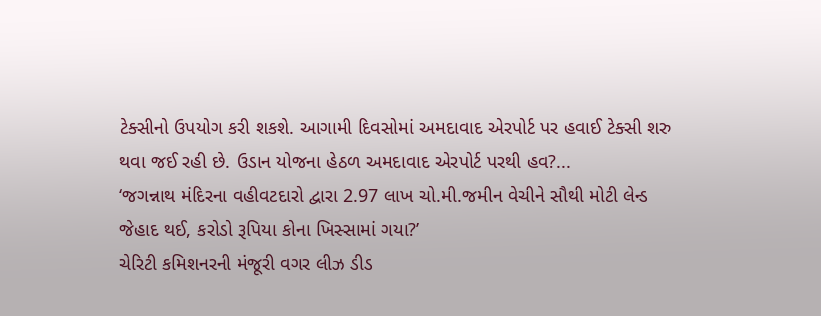ટેક્સીનો ઉપયોગ કરી શકશે. આગામી દિવસોમાં અમદાવાદ એરપોર્ટ પર હવાઈ ટેક્સી શરુ થવા જઈ રહી છે. ઉડાન યોજના હેઠળ અમદાવાદ એરપોર્ટ પરથી હવ?...
‘જગન્નાથ મંદિરના વહીવટદારો દ્વારા 2.97 લાખ ચો.મી.જમીન વેચીને સૌથી મોટી લેન્ડ જેહાદ થઈ, કરોડો રૂપિયા કોના ખિસ્સામાં ગયા?’
ચેરિટી કમિશનરની મંજૂરી વગર લીઝ ડીડ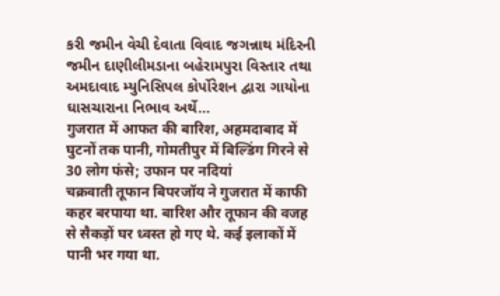કરી જમીન વેચી દેવાતા વિવાદ જગન્નાથ મંદિરની જમીન દાણીલીમડાના બહેરામપુરા વિસ્તાર તથા અમદાવાદ મ્યુનિસિપલ કોર્પોરેશન દ્વારા ગાયોના ઘાસચારાના નિભાવ અર્થે...
गुजरात में आफत की बारिश, अहमदाबाद में घुटनों तक पानी, गोमतीपुर में बिल्डिंग गिरने से 30 लोग फंसे; उफान पर नदियां
चक्रवाती तूफान बिपरजॉय ने गुजरात में काफी कहर बरपाया था. बारिश और तूफान की वजह से सैकड़ों घर ध्वस्त हो गए थे. कई इलाकों में पानी भर गया था.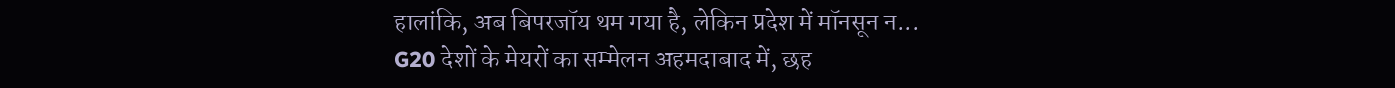हालांकि, अब बिपरजॉय थम गया है, लेकिन प्रदेश में मॉनसून न...
G20 देशों के मेयरों का सम्मेलन अहमदाबाद में, छह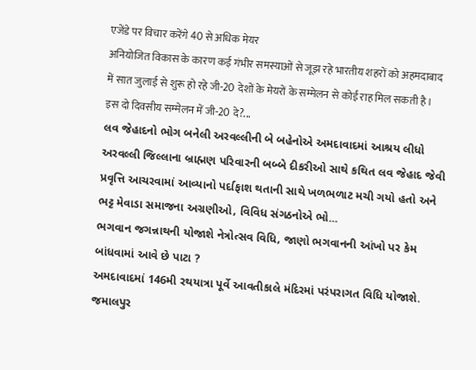एजेंडे पर विचार करेंगे 40 से अधिक मेयर
अनियोजित विकास के कारण कई गंभीर समस्याओं से जूझ रहे भारतीय शहरों को अहमदाबाद में सात जुलाई से शुरू हो रहे जी-20 देशों के मेयरों के सम्मेलन से कोई राह मिल सकती है। इस दो दिवसीय सम्मेलन में जी-20 दे?...
લવ જેહાદનો ભોગ બનેલી અરવલ્લીની બે બહેનોએ અમદાવાદમાં આશ્રય લીધો
અરવલ્લી જિલ્લાના બ્રાહ્મણ પરિવારની બબ્બે દીકરીઓ સાથે કથિત લવ જેહાદ જેવી પ્રવૃત્તિ આચરવામાં આવ્યાનો પર્દાફાશ થતાની સાથે ખળભળાટ મચી ગયો હતો અને ભટ્ટ મેવાડા સમાજના અગ્રણીઓ, વિવિધ સંગઠનોએ ભો...
ભગવાન જગન્નાથની યોજાશે નેત્રોત્સવ વિધિ, જાણો ભગવાનની આંખો પર કેમ બાંધવામાં આવે છે પાટા ?
અમદાવાદમાં 146મી રથયાત્રા પૂર્વે આવતીકાલે મંદિરમાં પરંપરાગત વિધિ યોજાશે. જમાલપુર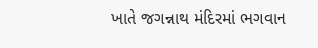ખાતે જગન્નાથ મંદિરમાં ભગવાન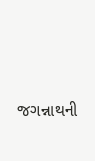જગન્નાથની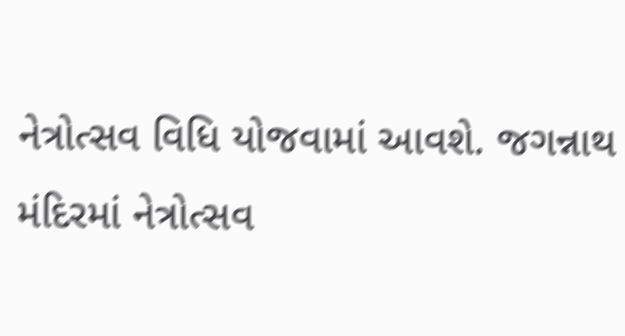નેત્રોત્સવ વિધિ યોજવામાં આવશે. જગન્નાથ મંદિરમાં નેત્રોત્સવ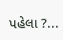પહેલા ?...